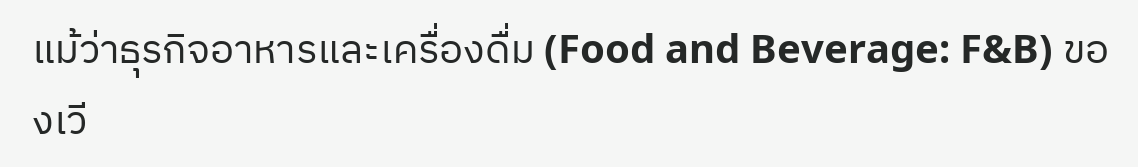แม้ว่าธุรกิจอาหารและเครื่องดื่ม (Food and Beverage: F&B) ของเวี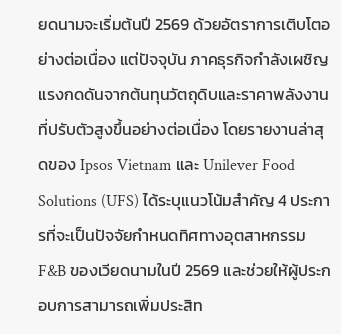ยดนามจะเริ่มต้นปี 2569 ด้วยอัตราการเติบโตอย่างต่อเนื่อง แต่ปัจจุบัน ภาคธุรกิจกำลังเผชิญแรงกดดันจากต้นทุนวัตถุดิบและราคาพลังงานที่ปรับตัวสูงขึ้นอย่างต่อเนื่อง โดยรายงานล่าสุดของ Ipsos Vietnam และ Unilever Food Solutions (UFS) ได้ระบุแนวโน้มสำคัญ 4 ประการที่จะเป็นปัจจัยกำหนดทิศทางอุตสาหกรรม F&B ของเวียดนามในปี 2569 และช่วยให้ผู้ประกอบการสามารถเพิ่มประสิท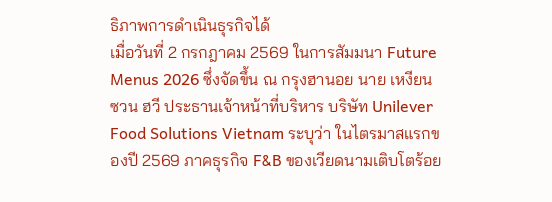ธิภาพการดำเนินธุรกิจได้
เมื่อวันที่ 2 กรกฎาคม 2569 ในการสัมมนา Future Menus 2026 ซึ่งจัดขึ้น ณ กรุงฮานอย นาย เหงียน ซวน ฮวี ประธานเจ้าหน้าที่บริหาร บริษัท Unilever Food Solutions Vietnam ระบุว่า ในไตรมาสแรกของปี 2569 ภาคธุรกิจ F&B ของเวียดนามเติบโตร้อย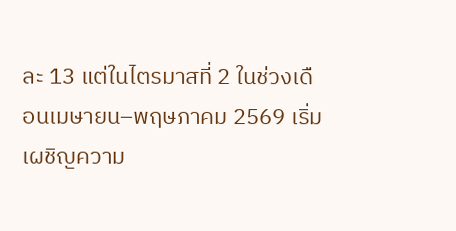ละ 13 แต่ในไตรมาสที่ 2 ในช่วงเดือนเมษายน–พฤษภาคม 2569 เริ่มเผชิญความ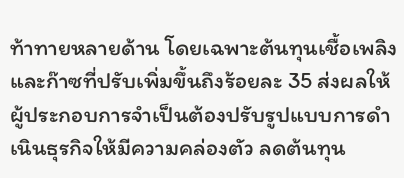ท้าทายหลายด้าน โดยเฉพาะต้นทุนเชื้อเพลิงและก๊าซที่ปรับเพิ่มขึ้นถึงร้อยละ 35 ส่งผลให้ผู้ประกอบการจำเป็นต้องปรับรูปแบบการดำเนินธุรกิจให้มีความคล่องตัว ลดต้นทุน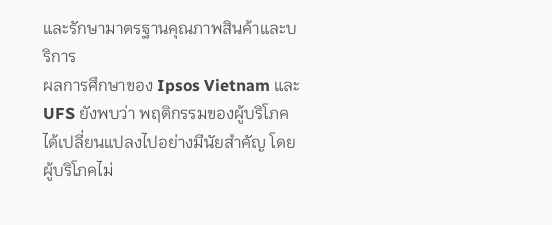และรักษามาตรฐานคุณภาพสินค้าและบริการ
ผลการศึกษาของ Ipsos Vietnam และ UFS ยังพบว่า พฤติกรรมของผู้บริโภคได้เปลี่ยนแปลงไปอย่างมีนัยสำคัญ โดยผู้บริโภคไม่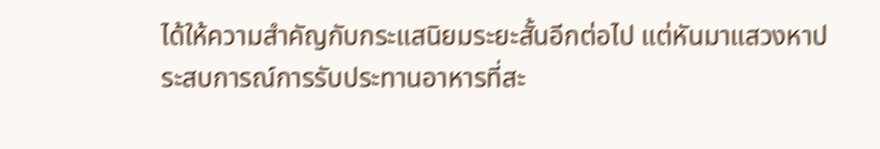ได้ให้ความสำคัญกับกระแสนิยมระยะสั้นอีกต่อไป แต่หันมาแสวงหาประสบการณ์การรับประทานอาหารที่สะ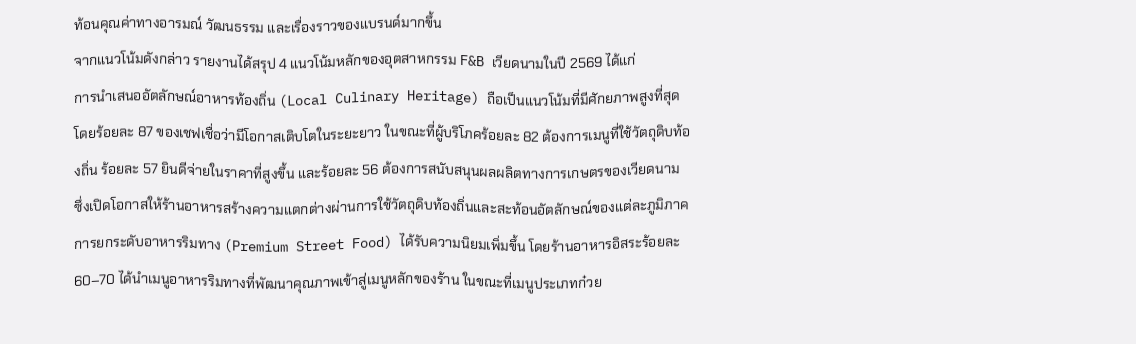ท้อนคุณค่าทางอารมณ์ วัฒนธรรม และเรื่องราวของแบรนด์มากขึ้น
จากแนวโน้มดังกล่าว รายงานได้สรุป 4 แนวโน้มหลักของอุตสาหกรรม F&B เวียดนามในปี 2569 ได้แก่
การนำเสนออัตลักษณ์อาหารท้องถิ่น (Local Culinary Heritage) ถือเป็นแนวโน้มที่มีศักยภาพสูงที่สุด โดยร้อยละ 87 ของเชฟเชื่อว่ามีโอกาสเติบโตในระยะยาว ในขณะที่ผู้บริโภคร้อยละ 82 ต้องการเมนูที่ใช้วัตถุดิบท้องถิ่น ร้อยละ 57 ยินดีจ่ายในราคาที่สูงขึ้น และร้อยละ 56 ต้องการสนับสนุนผลผลิตทางการเกษตรของเวียดนาม ซึ่งเปิดโอกาสให้ร้านอาหารสร้างความแตกต่างผ่านการใช้วัตถุดิบท้องถิ่นและสะท้อนอัตลักษณ์ของแต่ละภูมิภาค
การยกระดับอาหารริมทาง (Premium Street Food) ได้รับความนิยมเพิ่มขึ้น โดยร้านอาหารอิสระร้อยละ 60–70 ได้นำเมนูอาหารริมทางที่พัฒนาคุณภาพเข้าสู่เมนูหลักของร้าน ในขณะที่เมนูประเภทก๋วย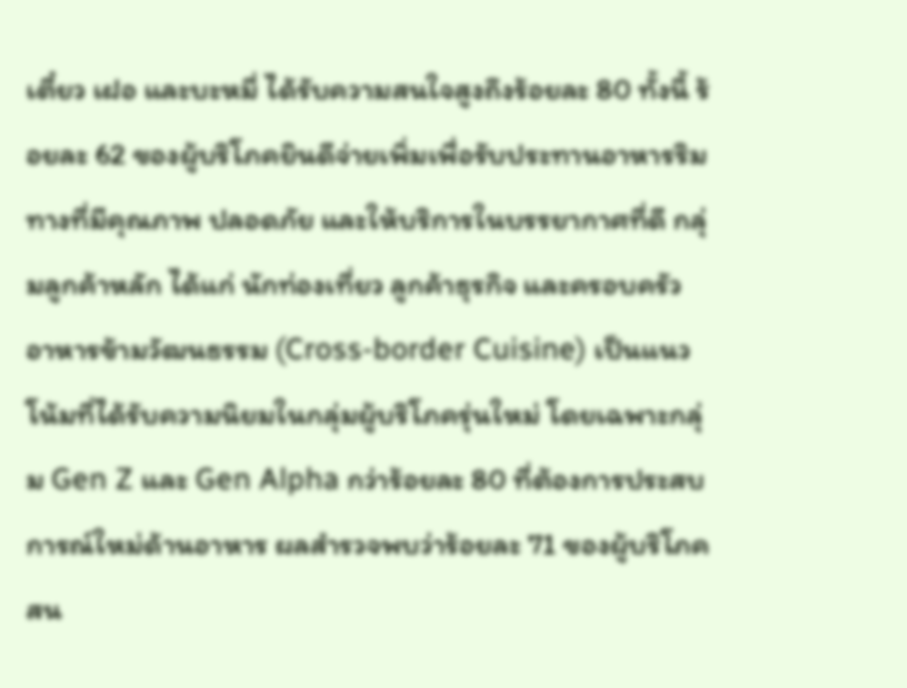เตี๋ยว เฝอ และบะหมี่ ได้รับความสนใจสูงถึงร้อยละ 80 ทั้งนี้ ร้อยละ 62 ของผู้บริโภคยินดีจ่ายเพิ่มเพื่อรับประทานอาหารริมทางที่มีคุณภาพ ปลอดภัย และให้บริการในบรรยากาศที่ดี กลุ่มลูกค้าหลัก ได้แก่ นักท่องเที่ยว ลูกค้าธุรกิจ และครอบครัว
อาหารข้ามวัฒนธรรม (Cross-border Cuisine) เป็นแนวโน้มที่ได้รับความนิยมในกลุ่มผู้บริโภครุ่นใหม่ โดยเฉพาะกลุ่ม Gen Z และ Gen Alpha กว่าร้อยละ 80 ที่ต้องการประสบการณ์ใหม่ด้านอาหาร ผลสำรวจพบว่าร้อยละ 71 ของผู้บริโภคสน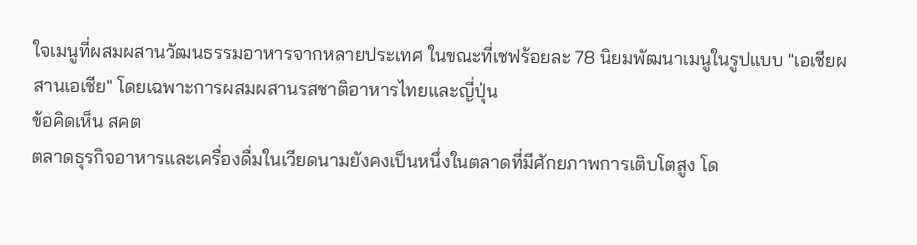ใจเมนูที่ผสมผสานวัฒนธรรมอาหารจากหลายประเทศ ในขณะที่เชฟร้อยละ 78 นิยมพัฒนาเมนูในรูปแบบ "เอเชียผสานเอเชีย" โดยเฉพาะการผสมผสานรสชาติอาหารไทยและญี่ปุ่น
ข้อคิดเห็น สคต
ตลาดธุรกิจอาหารและเครื่องดื่มในเวียดนามยังคงเป็นหนึ่งในตลาดที่มีศักยภาพการเติบโตสูง โด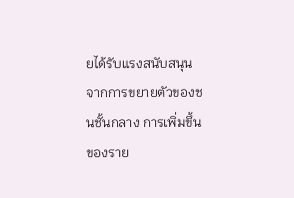ยได้รับแรงสนับสนุนจากการขยายตัวของชนชั้นกลาง การเพิ่มขึ้นของราย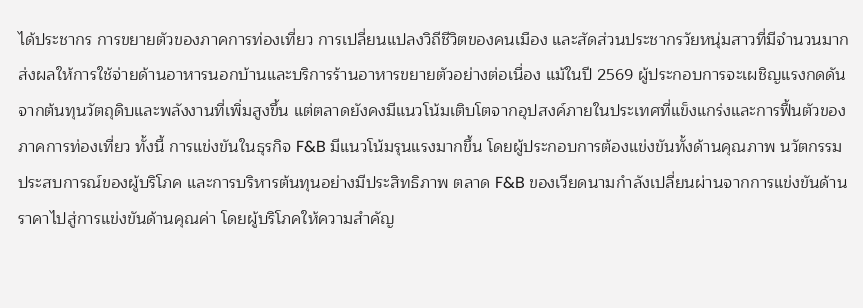ได้ประชากร การขยายตัวของภาคการท่องเที่ยว การเปลี่ยนแปลงวิถีชีวิตของคนเมือง และสัดส่วนประชากรวัยหนุ่มสาวที่มีจำนวนมาก ส่งผลให้การใช้จ่ายด้านอาหารนอกบ้านและบริการร้านอาหารขยายตัวอย่างต่อเนื่อง แม้ในปี 2569 ผู้ประกอบการจะเผชิญแรงกดดันจากต้นทุนวัตถุดิบและพลังงานที่เพิ่มสูงขึ้น แต่ตลาดยังคงมีแนวโน้มเติบโตจากอุปสงค์ภายในประเทศที่แข็งแกร่งและการฟื้นตัวของภาคการท่องเที่ยว ทั้งนี้ การแข่งขันในธุรกิจ F&B มีแนวโน้มรุนแรงมากขึ้น โดยผู้ประกอบการต้องแข่งขันทั้งด้านคุณภาพ นวัตกรรม ประสบการณ์ของผู้บริโภค และการบริหารต้นทุนอย่างมีประสิทธิภาพ ตลาด F&B ของเวียดนามกำลังเปลี่ยนผ่านจากการแข่งขันด้านราคาไปสู่การแข่งขันด้านคุณค่า โดยผู้บริโภคให้ความสำคัญ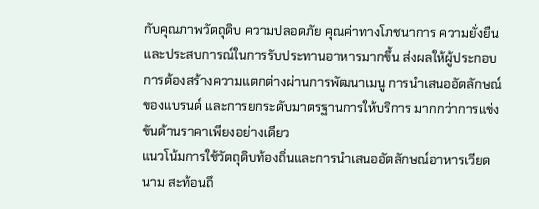กับคุณภาพวัตถุดิบ ความปลอดภัย คุณค่าทางโภชนาการ ความยั่งยืน และประสบการณ์ในการรับประทานอาหารมากขึ้น ส่งผลให้ผู้ประกอบการต้องสร้างความแตกต่างผ่านการพัฒนาเมนู การนำเสนออัตลักษณ์ของแบรนด์ และการยกระดับมาตรฐานการให้บริการ มากกว่าการแข่งขันด้านราคาเพียงอย่างเดียว
แนวโน้มการใช้วัตถุดิบท้องถิ่นและการนำเสนออัตลักษณ์อาหารเวียดนาม สะท้อนถึ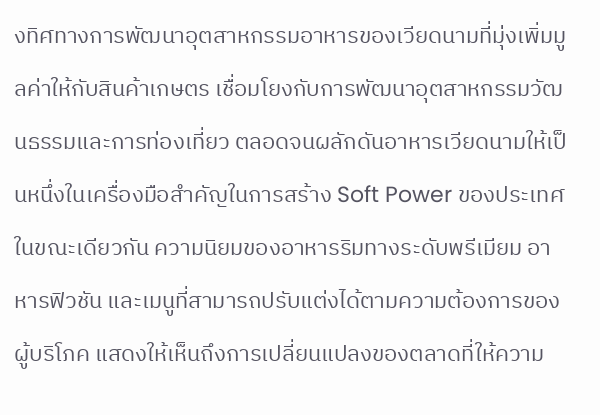งทิศทางการพัฒนาอุตสาหกรรมอาหารของเวียดนามที่มุ่งเพิ่มมูลค่าให้กับสินค้าเกษตร เชื่อมโยงกับการพัฒนาอุตสาหกรรมวัฒนธรรมและการท่องเที่ยว ตลอดจนผลักดันอาหารเวียดนามให้เป็นหนึ่งในเครื่องมือสำคัญในการสร้าง Soft Power ของประเทศ ในขณะเดียวกัน ความนิยมของอาหารริมทางระดับพรีเมียม อาหารฟิวชัน และเมนูที่สามารถปรับแต่งได้ตามความต้องการของผู้บริโภค แสดงให้เห็นถึงการเปลี่ยนแปลงของตลาดที่ให้ความ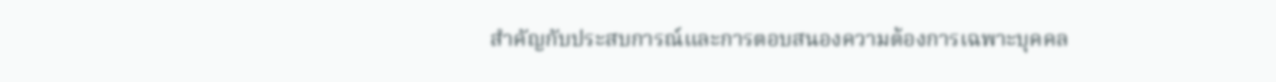สำคัญกับประสบการณ์และการตอบสนองความต้องการเฉพาะบุคคล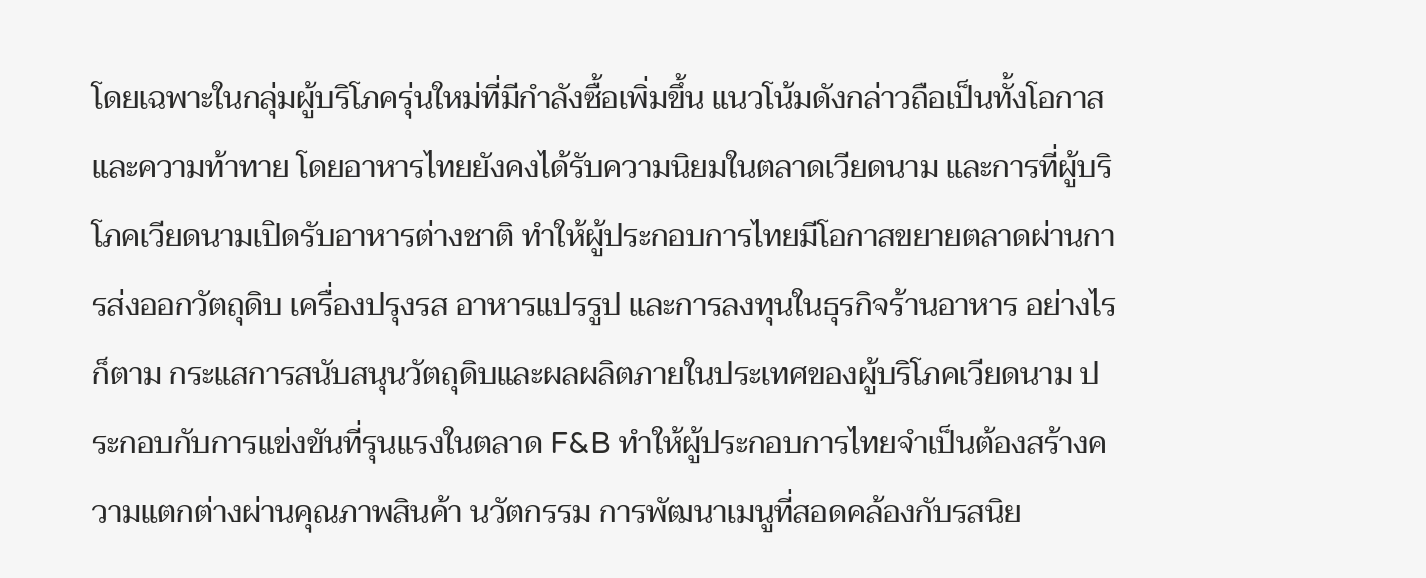โดยเฉพาะในกลุ่มผู้บริโภครุ่นใหม่ที่มีกำลังซื้อเพิ่มขึ้น แนวโน้มดังกล่าวถือเป็นทั้งโอกาสและความท้าทาย โดยอาหารไทยยังคงได้รับความนิยมในตลาดเวียดนาม และการที่ผู้บริโภคเวียดนามเปิดรับอาหารต่างชาติ ทำให้ผู้ประกอบการไทยมีโอกาสขยายตลาดผ่านการส่งออกวัตถุดิบ เครื่องปรุงรส อาหารแปรรูป และการลงทุนในธุรกิจร้านอาหาร อย่างไรก็ตาม กระแสการสนับสนุนวัตถุดิบและผลผลิตภายในประเทศของผู้บริโภคเวียดนาม ประกอบกับการแข่งขันที่รุนแรงในตลาด F&B ทำให้ผู้ประกอบการไทยจำเป็นต้องสร้างความแตกต่างผ่านคุณภาพสินค้า นวัตกรรม การพัฒนาเมนูที่สอดคล้องกับรสนิย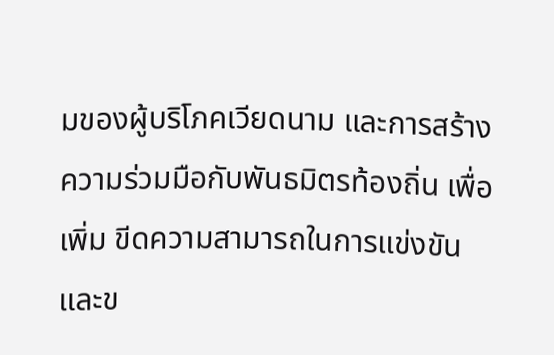มของผู้บริโภคเวียดนาม และการสร้างความร่วมมือกับพันธมิตรท้องถิ่น เพื่อเพิ่ม ขีดความสามารถในการแข่งขันและข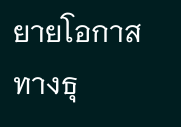ยายโอกาสทางธุ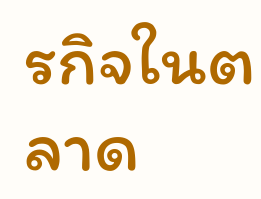รกิจในตลาด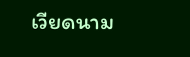เวียดนาม